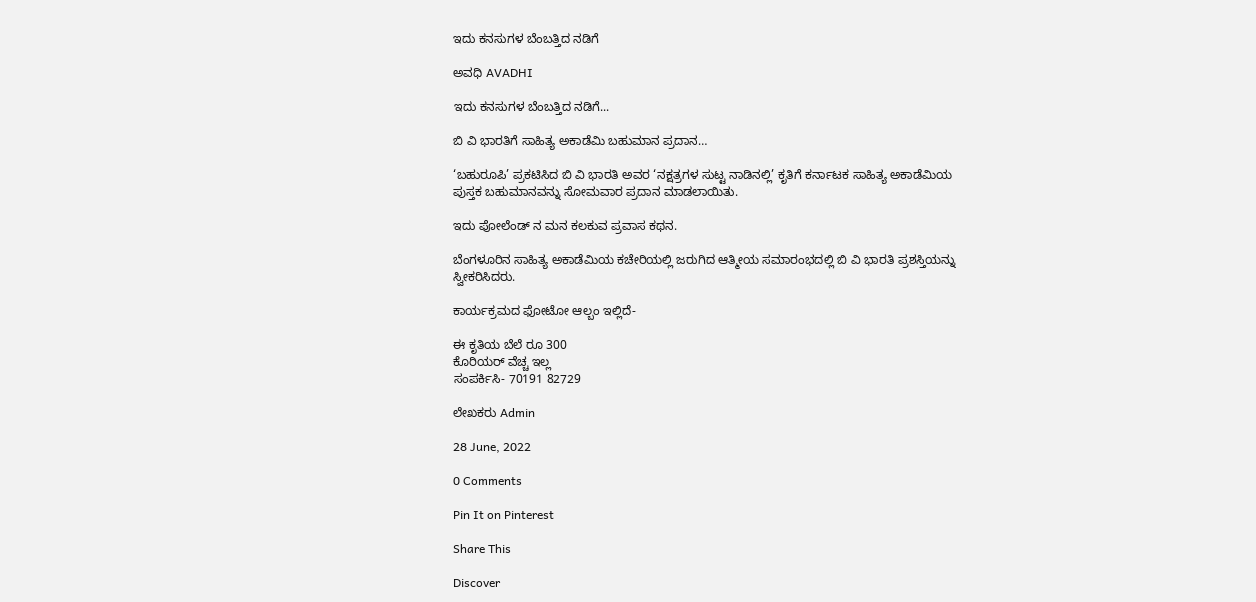ಇದು ಕನಸುಗಳ ಬೆಂಬತ್ತಿದ ನಡಿಗೆ‍

ಅವಧಿ AVADHI

ಇದು ಕನಸುಗಳ ಬೆಂಬತ್ತಿದ ನಡಿಗೆ...

ಬಿ ವಿ ಭಾರತಿಗೆ ಸಾಹಿತ್ಯ ಅಕಾಡೆಮಿ ಬಹುಮಾನ ಪ್ರದಾನ…

‘ಬಹುರೂಪಿ’ ಪ್ರಕಟಿಸಿದ ಬಿ ವಿ ಭಾರತಿ ಅವರ ‘ನಕ್ಷತ್ರಗಳ ಸುಟ್ಟ ನಾಡಿನಲ್ಲಿ’ ಕೃತಿಗೆ ಕರ್ನಾಟಕ ಸಾಹಿತ್ಯ ಅಕಾಡೆಮಿಯ ಪುಸ್ತಕ ಬಹುಮಾನವನ್ನು ಸೋಮವಾರ ಪ್ರದಾನ ಮಾಡಲಾಯಿತು.

ಇದು ಪೋಲೆಂಡ್ ನ ಮನ ಕಲಕುವ ಪ್ರವಾಸ ಕಥನ.

ಬೆಂಗಳೂರಿನ ಸಾಹಿತ್ಯ ಅಕಾಡೆಮಿಯ ಕಚೇರಿಯಲ್ಲಿ ಜರುಗಿದ ಆತ್ಮೀಯ ಸಮಾರಂಭದಲ್ಲಿ ಬಿ ವಿ ಭಾರತಿ ಪ್ರಶಸ್ತಿಯನ್ನು ಸ್ವೀಕರಿಸಿದರು.

ಕಾರ್ಯಕ್ರಮದ ಫೋಟೋ ಆಲ್ಬಂ ಇಲ್ಲಿದೆ-

ಈ ಕೃತಿಯ ಬೆಲೆ ರೂ 300
ಕೊರಿಯರ್ ವೆಚ್ಚ ಇಲ್ಲ
ಸಂಪರ್ಕಿಸಿ- 70191 82729

ಲೇಖಕರು Admin

28 June, 2022

0 Comments

Pin It on Pinterest

Share This

Discover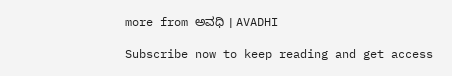more from ಅವಧಿ । AVADHI

Subscribe now to keep reading and get access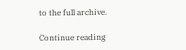to the full archive.

Continue reading